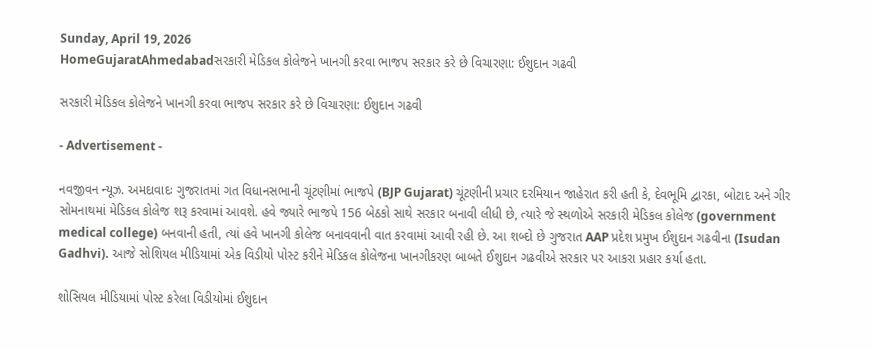Sunday, April 19, 2026
HomeGujaratAhmedabadસરકારી મેડિકલ કોલેજને ખાનગી કરવા ભાજપ સરકાર કરે છે વિચારણા: ઈશુદાન ગઢવી

સરકારી મેડિકલ કોલેજને ખાનગી કરવા ભાજપ સરકાર કરે છે વિચારણા: ઈશુદાન ગઢવી

- Advertisement -

નવજીવન ન્યૂઝ. અમદાવાદઃ ગુજરાતમાં ગત વિધાનસભાની ચૂંટણીમાં ભાજપે (BJP Gujarat) ચૂંટણીની પ્રચાર દરમિયાન જાહેરાત કરી હતી કે, દેવભૂમિ દ્વારકા, બોટાદ અને ગીર સોમનાથમાં મેડિકલ કોલેજ શરૂ કરવામાં આવશે. હવે જ્યારે ભાજપે 156 બેઠકો સાથે સરકાર બનાવી લીધી છે, ત્યારે જે સ્થળોએ સરકારી મેડિકલ કોલેજ (government medical college) બનવાની હતી, ત્યાં હવે ખાનગી કોલેજ બનાવવાની વાત કરવામાં આવી રહી છે. આ શબ્દો છે ગુજરાત AAP પ્રદેશ પ્રમુખ ઈશુદાન ગઢવીના (Isudan Gadhvi). આજે સોશિયલ મીડિયામાં એક વિડીયો પોસ્ટ કરીને મેડિકલ કોલેજના ખાનગીકરણ બાબતે ઈશુદાન ગઢવીએ સરકાર પર આકરા પ્રહાર કર્યા હતા.

શોસિયલ મીડિયામાં પોસ્ટ કરેલા વિડીયોમાં ઈશુદાન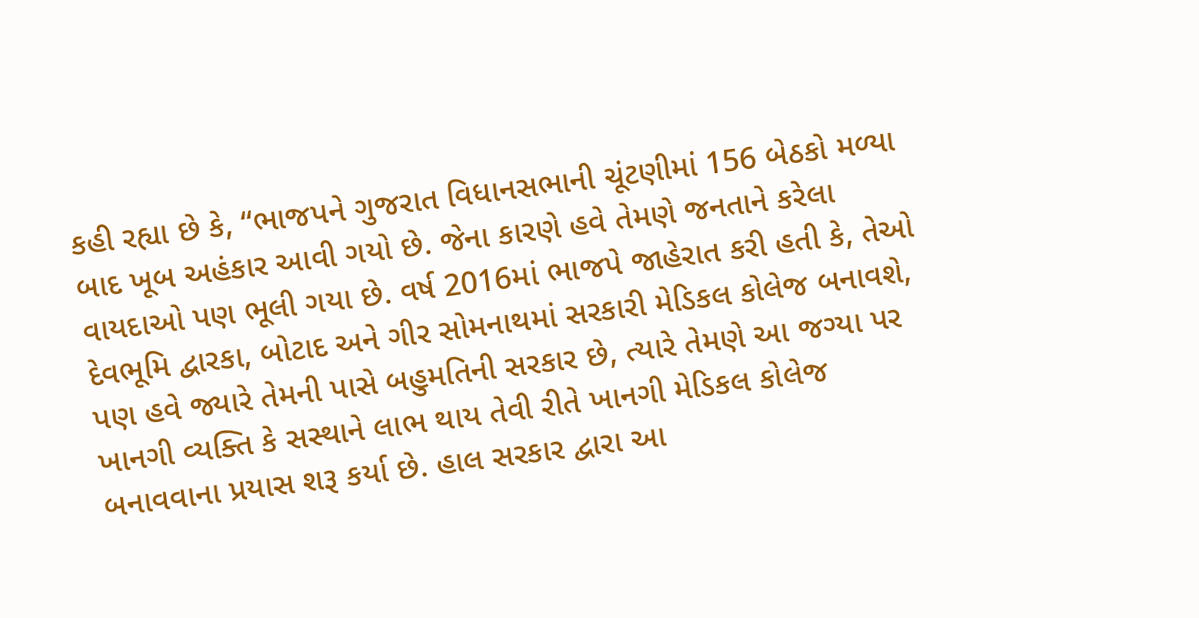કહી રહ્યા છે કે, “ભાજપને ગુજરાત વિધાનસભાની ચૂંટણીમાં 156 બેઠકો મળ્યા બાદ ખૂબ અહંકાર આવી ગયો છે. જેના કારણે હવે તેમણે જનતાને કરેલા વાયદાઓ પણ ભૂલી ગયા છે. વર્ષ 2016માં ભાજપે જાહેરાત કરી હતી કે, તેઓ દેવભૂમિ દ્વારકા, બોટાદ અને ગીર સોમનાથમાં સરકારી મેડિકલ કોલેજ બનાવશે, પણ હવે જ્યારે તેમની પાસે બહુમતિની સરકાર છે, ત્યારે તેમણે આ જગ્યા પર ખાનગી વ્યક્તિ કે સસ્થાને લાભ થાય તેવી રીતે ખાનગી મેડિકલ કોલેજ બનાવવાના પ્રયાસ શરૂ કર્યા છે. હાલ સરકાર દ્વારા આ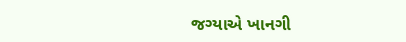જગ્યાએ ખાનગી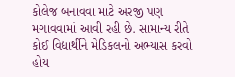કોલેજ બનાવવા માટે અરજી પણ મગાવવામાં આવી રહી છે. સામાન્ય રીતે કોઈ વિદ્યાર્થીને મેડિકલનો અભ્યાસ કરવો હોય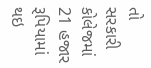તો સરકારી કોલેજમાં 21 હજાર રૂપિયામાં થઇ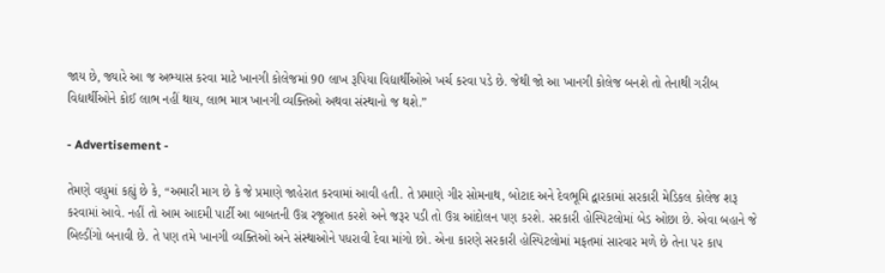જાય છે, જ્યારે આ જ અભ્યાસ કરવા માટે ખાનગી કોલેજમાં 90 લાખ રૂપિયા વિદ્યાર્થીઓએ ખર્ચ કરવા પડે છે. જેથી જો આ ખાનગી કોલેજ બનશે તો તેનાથી ગરીબ વિદ્યાર્થીઓને કોઈ લાભ નહીં થાય, લાભ માત્ર ખાનગી વ્યક્તિઓ અથવા સંસ્થાનો જ થશે.”

- Advertisement -

તેમણે વધુમાં કહ્યું છે કે, “અમારી માગ છે કે જે પ્રમાણે જાહેરાત કરવામાં આવી હતી. તે પ્રમાણે ગીર સોમનાથ, બોટાદ અને દેવભૂમિ દ્વારકામાં સરકારી મેડિકલ કોલેજ શરૂ કરવામાં આવે. નહીં તો આમ આદમી પાર્ટી આ બાબતની ઉગ્ર રજૂઆત કરશે અને જરૂર પડી તો ઉગ્ર આંદોલન પણ કરશે. સરકારી હોસ્પિટલોમાં બેડ ઓછા છે. એવા બહાને જે બિલ્ડીંગો બનાવી છે. તે પણ તમે ખાનગી વ્યક્તિઓ અને સંસ્થાઓને પધરાવી દેવા માંગો છો. એના કારણે સરકારી હોસ્પિટલોમાં મફતમાં સારવાર મળે છે તેના પર કાપ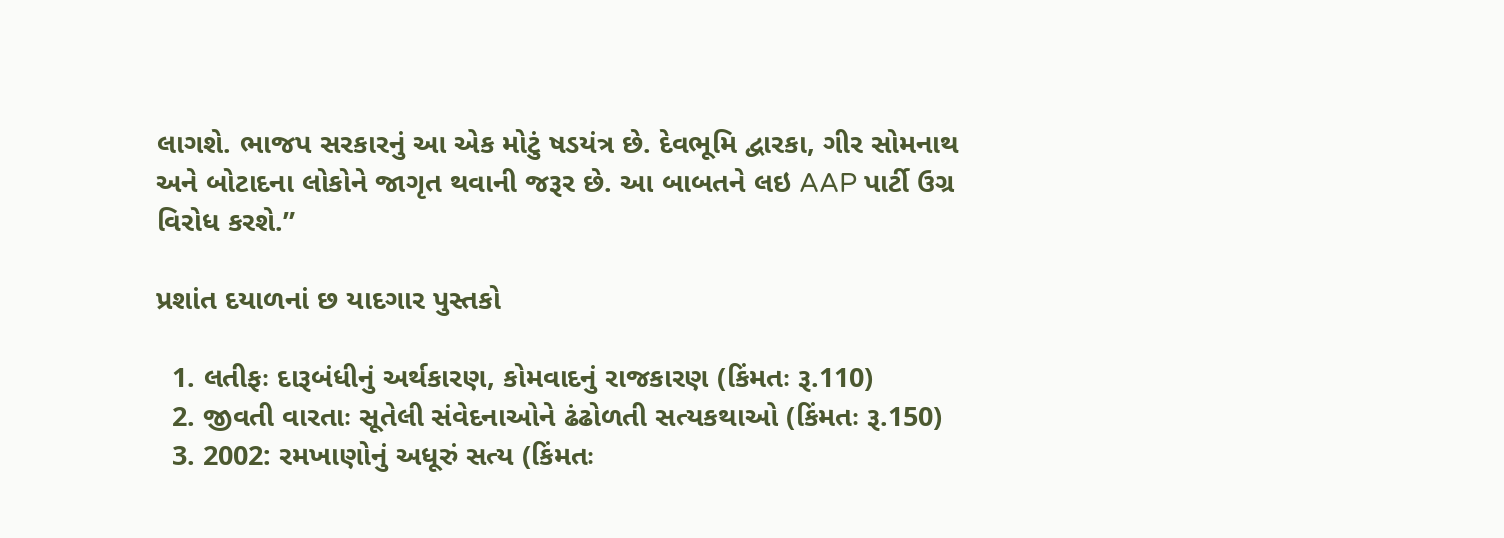લાગશે. ભાજપ સરકારનું આ એક મોટું ષડયંત્ર છે. દેવભૂમિ દ્વારકા, ગીર સોમનાથ અને બોટાદના લોકોને જાગૃત થવાની જરૂર છે. આ બાબતને લઇ AAP પાર્ટી ઉગ્ર વિરોધ કરશે.”

પ્રશાંત દયાળનાં છ યાદગાર પુસ્તકો

  1. લતીફઃ દારૂબંધીનું અર્થકારણ, કોમવાદનું રાજકારણ (કિંમતઃ રૂ.110)
  2. જીવતી વારતાઃ સૂતેલી સંવેદનાઓને ઢંઢોળતી સત્યકથાઓ (કિંમતઃ રૂ.150)
  3. 2002: રમખાણોનું અધૂરું સત્ય (કિંમતઃ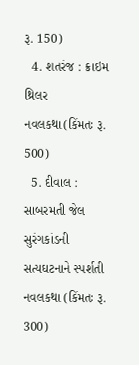રૂ. 150)
  4. શતરંજ : ક્રાઇમ થ્રિલર નવલકથા(કિંમતઃ રૂ. 500)
  5. દીવાલ : સાબરમતી જેલ સુરંગકાંડની સત્યઘટનાને સ્પર્શતી નવલકથા (કિંમતઃ રૂ. 300)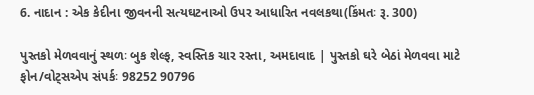6. નાદાન : એક કેદીના જીવનની સત્યઘટનાઓ ઉપર આધારિત નવલકથા(કિંમતઃ રૂ. 300)

પુસ્તકો મેળવવાનું સ્થળઃ બુક શેલ્ફ, સ્વસ્તિક ચાર રસ્તા, અમદાવાદ | પુસ્તકો ઘરે બેઠાં મેળવવા માટે ફોન/વોટ્સએપ સંપર્કઃ 98252 90796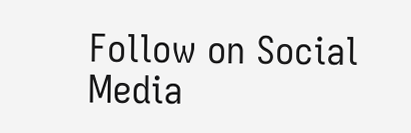Follow on Social Media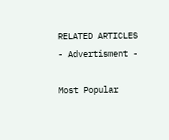RELATED ARTICLES
- Advertisment -

Most Popular